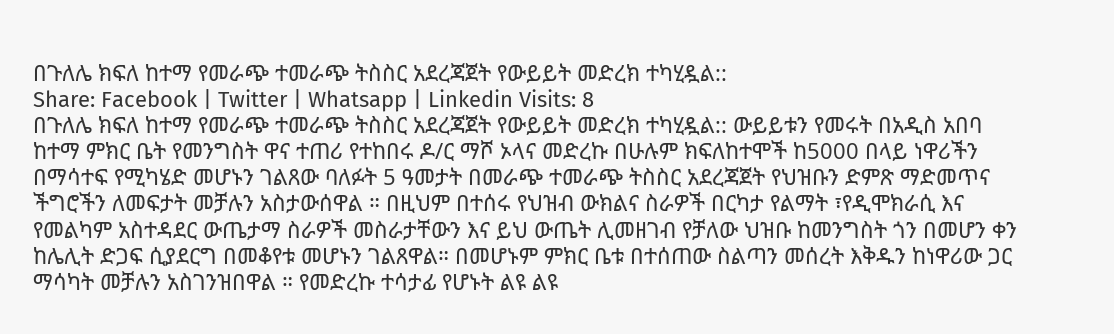በጉለሌ ክፍለ ከተማ የመራጭ ተመራጭ ትስስር አደረጃጀት የውይይት መድረክ ተካሂዷል::
Share: Facebook | Twitter | Whatsapp | Linkedin Visits: 8
በጉለሌ ክፍለ ከተማ የመራጭ ተመራጭ ትስስር አደረጃጀት የውይይት መድረክ ተካሂዷል:: ውይይቱን የመሩት በአዲስ አበባ ከተማ ምክር ቤት የመንግስት ዋና ተጠሪ የተከበሩ ዶ/ር ማሾ ኦላና መድረኩ በሁሉም ክፍለከተሞች ከ5000 በላይ ነዋሪችን በማሳተፍ የሚካሄድ መሆኑን ገልጸው ባለፉት 5 ዓመታት በመራጭ ተመራጭ ትስስር አደረጃጀት የህዝቡን ድምጽ ማድመጥና ችግሮችን ለመፍታት መቻሉን አስታውሰዋል ። በዚህም በተሰሩ የህዝብ ውክልና ስራዎች በርካታ የልማት ፣የዲሞክራሲ እና የመልካም አስተዳደር ውጤታማ ስራዎች መስራታቸውን እና ይህ ውጤት ሊመዘገብ የቻለው ህዝቡ ከመንግስት ጎን በመሆን ቀን ከሌሊት ድጋፍ ሲያደርግ በመቆየቱ መሆኑን ገልጸዋል። በመሆኑም ምክር ቤቱ በተሰጠው ስልጣን መሰረት እቅዱን ከነዋሪው ጋር ማሳካት መቻሉን አስገንዝበዋል ። የመድረኩ ተሳታፊ የሆኑት ልዩ ልዩ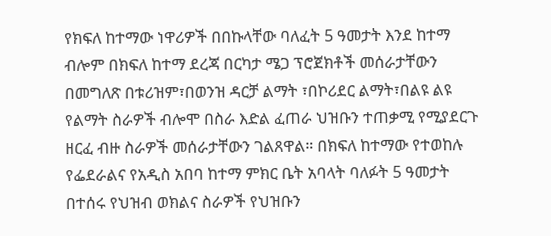የክፍለ ከተማው ነዋሪዎች በበኩላቸው ባለፈት 5 ዓመታት እንደ ከተማ ብሎም በክፍለ ከተማ ደረጃ በርካታ ሜጋ ፕሮጀክቶች መሰራታቸውን በመግለጽ በቱሪዝም፣በወንዝ ዳርቻ ልማት ፣በኮሪደር ልማት፣በልዩ ልዩ የልማት ስራዎች ብሎሞ በስራ እድል ፈጠራ ህዝቡን ተጠቃሚ የሚያደርጉ ዘርፈ ብዙ ስራዎች መሰራታቸውን ገልጸዋል። በክፍለ ከተማው የተወከሉ የፌደራልና የአዲስ አበባ ከተማ ምክር ቤት አባላት ባለፉት 5 ዓመታት በተሰሩ የህዝብ ወክልና ስራዎች የህዝቡን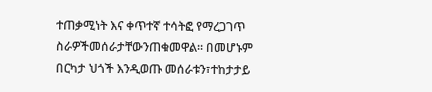ተጠቃሚነት እና ቀጥተኛ ተሳትፎ የማረጋገጥ ስራዎችመሰራታቸውንጠቁመዋል። በመሆኑም በርካታ ህጎች እንዲወጡ መሰራቱን፣ተከታታይ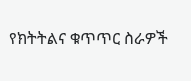የክትትልና ቁጥጥር ስራዎች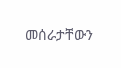መሰራታቸውን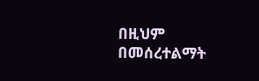በዚህም በመሰረተልማት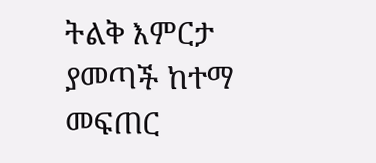ትልቅ እምርታ ያመጣች ከተማ መፍጠር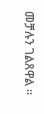መቻሉን ገልጸዋል ።